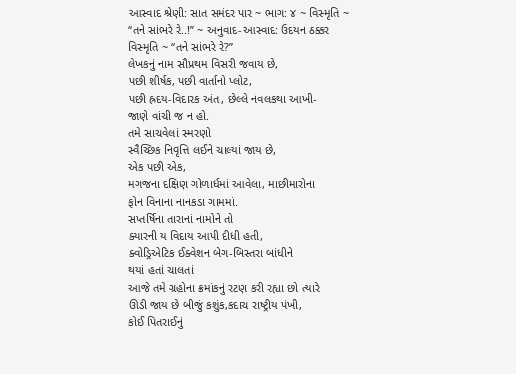આસ્વાદ શ્રેણી: સાત સમંદર પાર ~ ભાગ: ૪ ~ વિસ્મૃતિ ~ “તને સાંભરે રે..!” ~ અનુવાદ-આસ્વાદ: ઉદયન ઠક્કર
વિસ્મૃતિ ~ “તને સાંભરે રે?”
લેખકનું નામ સૌપ્રથમ વિસરી જવાય છે,
પછી શીર્ષક, પછી વાર્તાનો પ્લોટ,
પછી હ્રદય-વિદારક અંત, છેલ્લે નવલકથા આખી-
જાણે વાંચી જ ન હો.
તમે સાચવેલાં સ્મરણો
સ્વૈચ્છિક નિવૃત્તિ લઈને ચાલ્યાં જાય છે,
એક પછી એક,
મગજના દક્ષિણ ગોળાર્ધમાં આવેલા, માછીમારોના
ફોન વિનાના નાનકડા ગામમાં.
સપ્તર્ષિના તારાનાં નામોને તો
ક્યારની ય વિદાય આપી દીધી હતી,
ક્વોડ્રિએટિક ઈક્વેશન બેગ-બિસ્તરા બાંધીને
થયાં હતાં ચાલતાં
આજે તમે ગ્રહોના ક્રમાંકનું રટણ કરી રહ્યા છો ત્યારે
ઊડી જાય છે બીજું કશુંક,કદાચ રાષ્ટ્રીય પંખી,
કોઈ પિતરાઈનું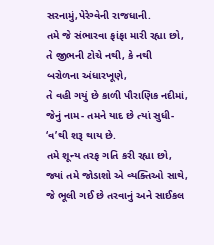સરનામું,પેરેગ્વેની રાજધાની.
તમે જે સંભારવા ફાંફા મારી રહ્યા છો,
તે જીભની ટોચે નથી, કે નથી
બરોળના અંધારખૂણે,
તે વહી ગયું છે કાળી પૌરાણિક નદીમાં,
જેનું નામ- તમને યાદ છે ત્યાં સુધી-
‘વ’થી શરૂ થાય છે.
તમે શૂન્ય તરફ ગતિ કરી રહ્યા છો,
જ્યાં તમે જોડાશો એ વ્યક્તિઓ સાથે,
જે ભૂલી ગઈ છે તરવાનું અને સાઈકલ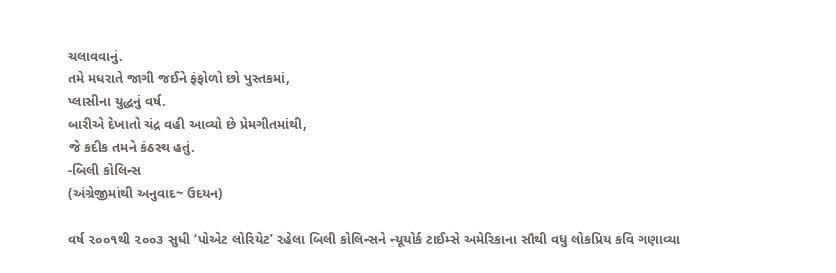ચલાવવાનું.
તમે મધરાતે જાગી જઈને ફંફોળો છો પુસ્તકમાં,
પ્લાસીના યુદ્ધનું વર્ષ.
બારીએ દેખાતો ચંદ્ર વહી આવ્યો છે પ્રેમગીતમાંથી,
જે કદીક તમને કંઠસ્થ હતું.
-બિલી કોલિન્સ
(અંગ્રેજીમાંથી અનુવાદ~ ઉદયન)

વર્ષ ૨૦૦૧થી ૨૦૦૩ સુધી ‘પોએટ લોરિયેટ’ રહેલા બિલી કોલિન્સને ન્યૂયોર્ક ટાઈમ્સે અમેરિકાના સૌથી વધુ લોકપ્રિય કવિ ગણાવ્યા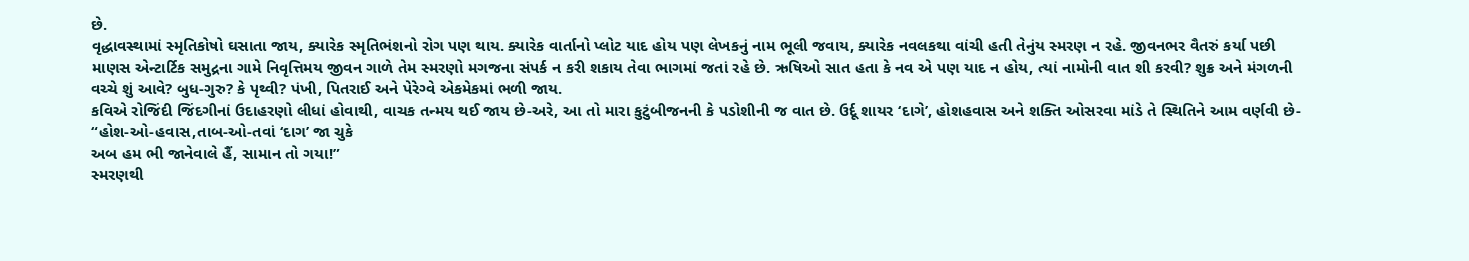છે.
વૃદ્ધાવસ્થામાં સ્મૃતિકોષો ઘસાતા જાય, ક્યારેક સ્મૃતિભંશનો રોગ પણ થાય. ક્યારેક વાર્તાનો પ્લોટ યાદ હોય પણ લેખકનું નામ ભૂલી જવાય, ક્યારેક નવલકથા વાંચી હતી તેનુંય સ્મરણ ન રહે. જીવનભર વૈતરું કર્યા પછી માણસ એન્ટાર્ટિક સમુદ્રના ગામે નિવૃત્તિમય જીવન ગાળે તેમ સ્મરણો મગજના સંપર્ક ન કરી શકાય તેવા ભાગમાં જતાં રહે છે. ઋષિઓ સાત હતા કે નવ એ પણ યાદ ન હોય, ત્યાં નામોની વાત શી કરવી? શુક્ર અને મંગળની વચ્ચે શું આવે? બુધ-ગુરુ? કે પૃથ્વી? પંખી, પિતરાઈ અને પેરેગ્વે એકમેકમાં ભળી જાય.
કવિએ રોજિંદી જિંદગીનાં ઉદાહરણો લીધાં હોવાથી, વાચક તન્મય થઈ જાય છે-અરે, આ તો મારા કુટુંબીજનની કે પડોશીની જ વાત છે. ઉર્દૂ શાયર ‘દાગે’, હોશહવાસ અને શક્તિ ઓસરવા માંડે તે સ્થિતિને આમ વર્ણવી છે-
“હોશ-ઓ-હવાસ,તાબ-ઓ-તવાં ‘દાગ’ જા ચુકે
અબ હમ ભી જાનેવાલે હૈં, સામાન તો ગયા!”
સ્મરણથી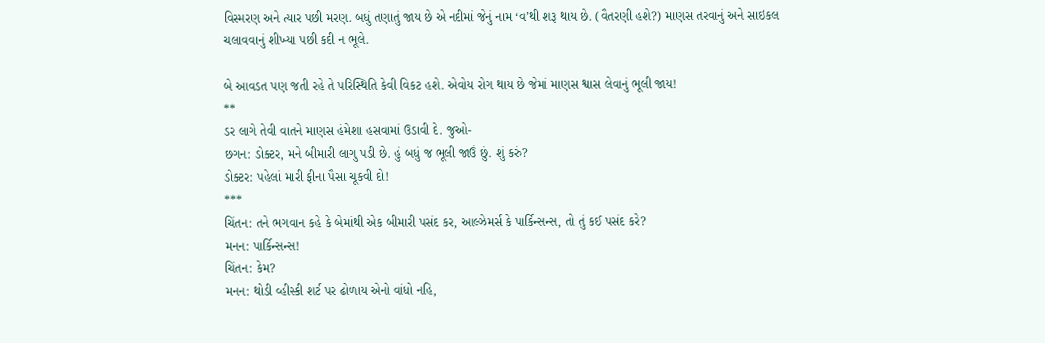વિસ્મરણ અને ત્યાર પછી મરણ. બધું તણાતું જાય છે એ નદીમાં જેનું નામ ‘વ’થી શરૂ થાય છે. (વૈતરણી હશે?) માણસ તરવાનું અને સાઇકલ ચલાવવાનું શીખ્યા પછી કદી ન ભૂલે.

બે આવડત પણ જતી રહે તે પરિસ્થિતિ કેવી વિકટ હશે. એવોય રોગ થાય છે જેમાં માણસ શ્વાસ લેવાનું ભૂલી જાય!
**
ડર લાગે તેવી વાતને માણસ હંમેશા હસવામાં ઉડાવી દે. જુઓ-
છગન: ડોક્ટર, મને બીમારી લાગુ પડી છે. હું બધું જ ભૂલી જાઉં છું. શું કરું?
ડોક્ટર: પહેલાં મારી ફીના પૈસા ચૂકવી દો!
***
ચિંતન: તને ભગવાન કહે કે બેમાંથી એક બીમારી પસંદ કર, આલ્ઝેમર્સ કે પાર્કિન્સન્સ, તો તું કઈ પસંદ કરે?
મનન: પાર્કિન્સન્સ!
ચિંતન: કેમ?
મનન: થોડી વ્હીસ્કી શર્ટ પર ઢોળાય એનો વાંધો નહિ,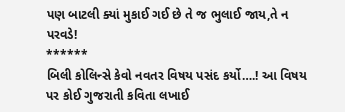પણ બાટલી ક્યાં મુકાઈ ગઈ છે તે જ ભુલાઈ જાય,તે ન પરવડે!
******
બિલી કોલિન્સે કેવો નવતર વિષય પસંદ કર્યો….! આ વિષય પર કોઈ ગુજરાતી કવિતા લખાઈ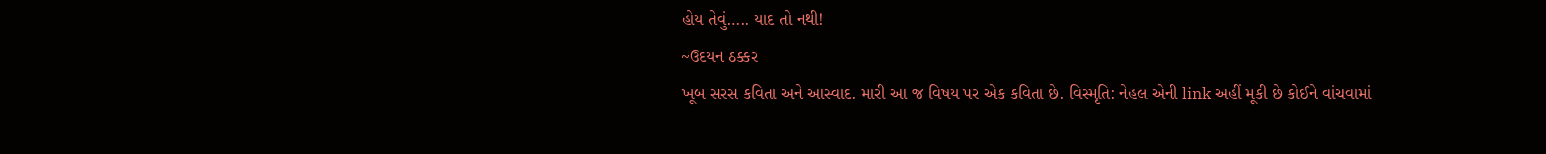હોય તેવું….. યાદ તો નથી!
~ઉદયન ઠક્કર
ખૂબ સરસ કવિતા અને આસ્વાદ. મારી આ જ વિષય પર એક કવિતા છે. વિસ્મૃતિ: નેહલ એની link અહીં મૂકી છે કોઈને વાંચવામાં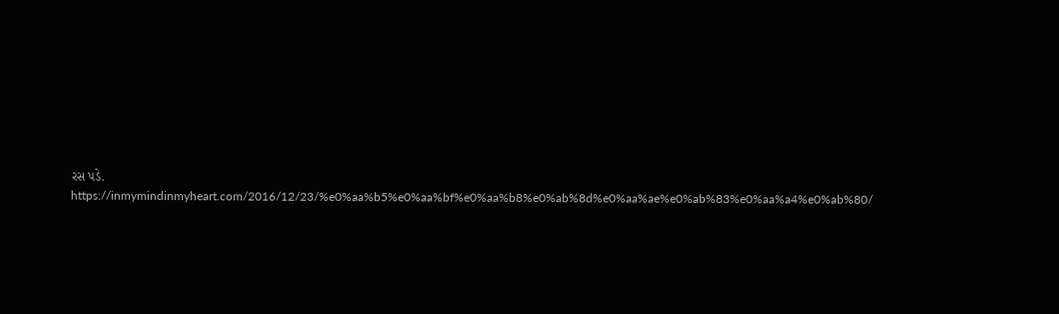રસ પડે. https://inmymindinmyheart.com/2016/12/23/%e0%aa%b5%e0%aa%bf%e0%aa%b8%e0%ab%8d%e0%aa%ae%e0%ab%83%e0%aa%a4%e0%ab%80/